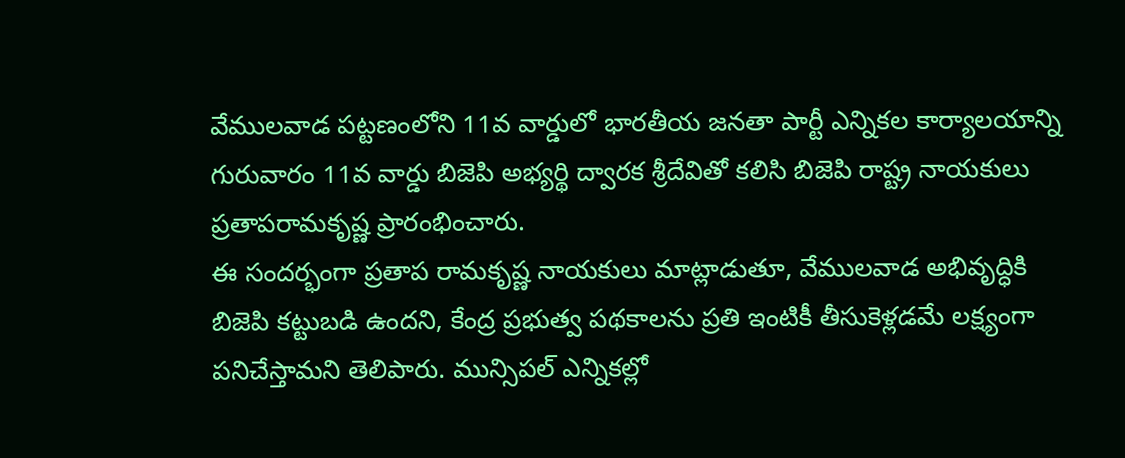వేములవాడ పట్టణంలోని 11వ వార్డులో భారతీయ జనతా పార్టీ ఎన్నికల కార్యాలయాన్ని గురువారం 11వ వార్డు బిజెపి అభ్యర్థి ద్వారక శ్రీదేవితో కలిసి బిజెపి రాష్ట్ర నాయకులు ప్రతాపరామకృష్ణ ప్రారంభించారు.
ఈ సందర్భంగా ప్రతాప రామకృష్ణ నాయకులు మాట్లాడుతూ, వేములవాడ అభివృద్ధికి బిజెపి కట్టుబడి ఉందని, కేంద్ర ప్రభుత్వ పథకాలను ప్రతి ఇంటికీ తీసుకెళ్లడమే లక్ష్యంగా పనిచేస్తామని తెలిపారు. మున్సిపల్ ఎన్నికల్లో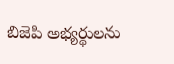బిజెపి అభ్యర్థులను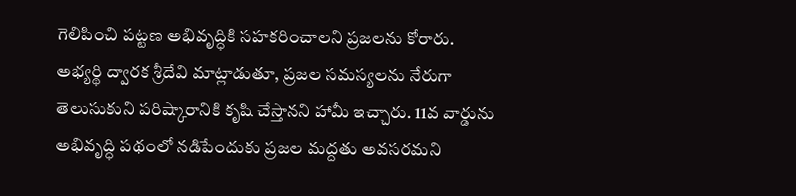గెలిపించి పట్టణ అభివృద్ధికి సహకరించాలని ప్రజలను కోరారు.
అభ్యర్థి ద్వారక శ్రీదేవి మాట్లాడుతూ, ప్రజల సమస్యలను నేరుగా తెలుసుకుని పరిష్కారానికి కృషి చేస్తానని హామీ ఇచ్చారు. 11వ వార్డును అభివృద్ధి పథంలో నడిపేందుకు ప్రజల మద్దతు అవసరమని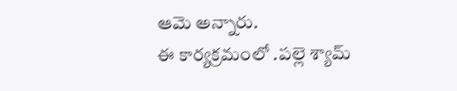ఆమె అన్నారు.
ఈ కార్యక్రమంలో .పల్లె శ్యామ్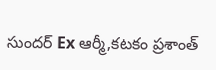సుందర్ Ex ఆర్మీ,కటకం ప్రశాంత్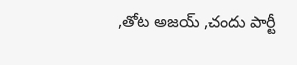,తోట అజయ్ ,చందు పార్టీ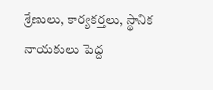శ్రేణులు, కార్యకర్తలు, స్థానిక నాయకులు పెద్ద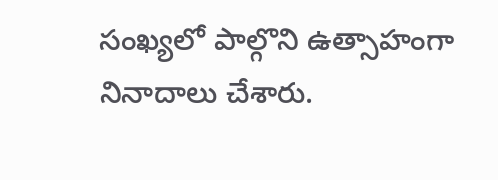సంఖ్యలో పాల్గొని ఉత్సాహంగా నినాదాలు చేశారు.